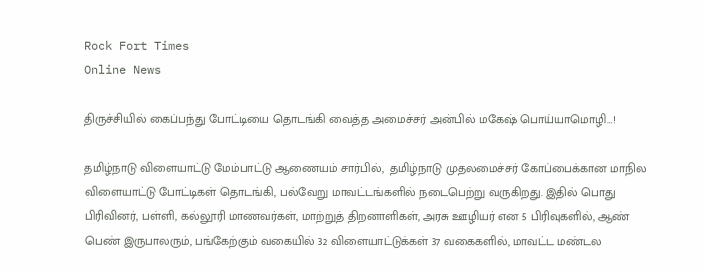Rock Fort Times
Online News

திருச்சியில் கைப்பந்து போட்டியை தொடங்கி வைத்த அமைச்சர் அன்பில் மகேஷ் பொய்யாமொழி…!

தமிழ்நாடு விளையாட்டு மேம்பாட்டு ஆணையம் சார்பில்,  தமிழ்நாடு முதலமைச்சர் கோப்பைக்கான மாநில விளையாட்டு போட்டிகள் தொடங்கி, பல்வேறு மாவட்டங்களில் நடைபெற்று வருகிறது. இதில் பொது பிரிவினர், பள்ளி, கல்லூரி மாணவர்கள், மாற்றுத் திறனாளிகள், அரசு ஊழியர் என 5 பிரிவுகளில், ஆண் பெண் இருபாலரும், பங்கேற்கும் வகையில் 32 விளையாட்டுக்கள் 37 வகைகளில், மாவட்ட மண்டல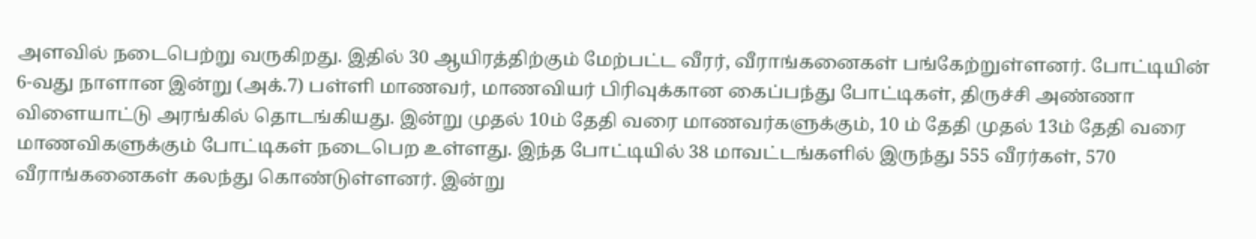அளவில் நடைபெற்று வருகிறது. இதில் 30 ஆயிரத்திற்கும் மேற்பட்ட வீரர், வீராங்கனைகள் பங்கேற்றுள்ளனர். போட்டியின் 6-வது நாளான இன்று (அக்.7) பள்ளி மாணவர், மாணவியர் பிரிவுக்கான கைப்பந்து போட்டிகள், திருச்சி அண்ணா விளையாட்டு அரங்கில் தொடங்கியது. இன்று முதல் 10ம் தேதி வரை மாணவர்களுக்கும், 10 ம் தேதி முதல் 13ம் தேதி வரை மாணவிகளுக்கும் போட்டிகள் நடைபெற உள்ளது. இந்த போட்டியில் 38 மாவட்டங்களில் இருந்து 555 வீரர்கள், 570 வீராங்கனைகள் கலந்து கொண்டுள்ளனர். இன்று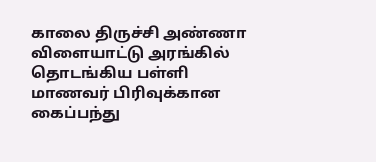காலை திருச்சி அண்ணா விளையாட்டு அரங்கில் தொடங்கிய பள்ளி மாணவர் பிரிவுக்கான கைப்பந்து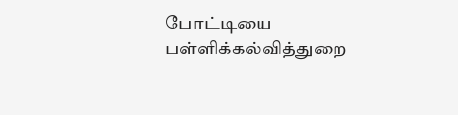போட்டியை பள்ளிக்கல்வித்துறை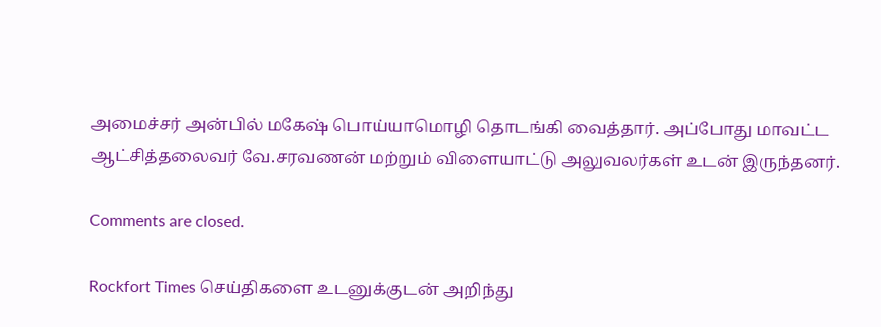அமைச்சர் அன்பில் மகேஷ் பொய்யாமொழி தொடங்கி வைத்தார். அப்போது மாவட்ட ஆட்சித்தலைவர் வே.சரவணன் மற்றும் விளையாட்டு அலுவலர்கள் உடன் இருந்தனர்.

Comments are closed.

Rockfort Times செய்திகளை உடனுக்குடன் அறிந்து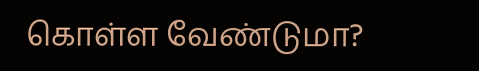கொள்ள வேண்டுமா?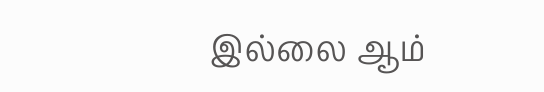இல்லை ஆம்